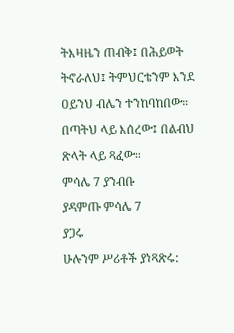ትእዛዜን ጠብቅ፤ በሕይወት ትኖራለህ፤ ትምህርቴንም እንደ ዐይንህ ብሌን ተንከባከበው። በጣትህ ላይ እሰረው፤ በልብህ ጽላት ላይ ጻፈው።
ምሳሌ 7 ያንብቡ
ያዳምጡ ምሳሌ 7
ያጋሩ
ሁሉንም ሥሪቶች ያነጻጽሩ: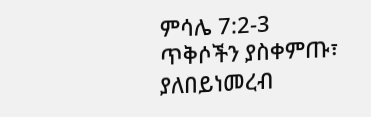ምሳሌ 7:2-3
ጥቅሶችን ያስቀምጡ፣ ያለበይነመረብ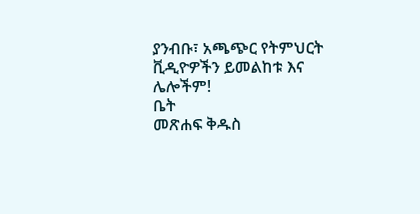ያንብቡ፣ አጫጭር የትምህርት ቪዲዮዎችን ይመልከቱ እና ሌሎችም!
ቤት
መጽሐፍ ቅዱስ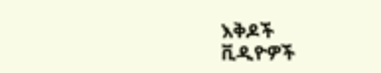እቅዶች
ቪዲዮዎች